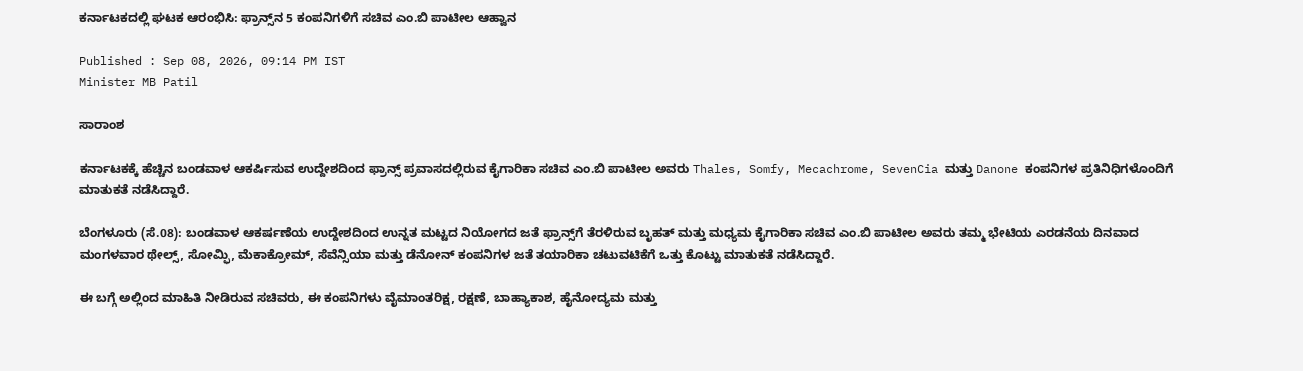ಕರ್ನಾಟಕದಲ್ಲಿ ಘಟಕ ಆರಂಭಿಸಿ: ಫ್ರಾನ್ಸ್‌ನ 5 ಕಂಪನಿಗಳಿಗೆ ಸಚಿವ ಎಂ.ಬಿ ಪಾಟೀಲ ಆಹ್ವಾನ

Published : Sep 08, 2026, 09:14 PM IST
Minister MB Patil

ಸಾರಾಂಶ

ಕರ್ನಾಟಕಕ್ಕೆ ಹೆಚ್ಚಿನ ಬಂಡವಾಳ ಆಕರ್ಷಿಸುವ ಉದ್ದೇಶದಿಂದ ಫ್ರಾನ್ಸ್ ಪ್ರವಾಸದಲ್ಲಿರುವ ಕೈಗಾರಿಕಾ ಸಚಿವ ಎಂ.ಬಿ ಪಾಟೀಲ ಅವರು Thales, Somfy, Mecachrome, SevenCia ಮತ್ತು Danone ಕಂಪನಿಗಳ ಪ್ರತಿನಿಧಿಗಳೊಂದಿಗೆ ಮಾತುಕತೆ ನಡೆಸಿದ್ದಾರೆ.

ಬೆಂಗಳೂರು (ಸೆ.08): ಬಂಡವಾಳ ಆಕರ್ಷಣೆಯ ಉದ್ದೇಶದಿಂದ ಉನ್ನತ ಮಟ್ಟದ ನಿಯೋಗದ ಜತೆ ಫ್ರಾನ್ಸ್‌ಗೆ ತೆರಳಿರುವ ಬೃಹತ್ ಮತ್ತು ಮಧ್ಯಮ ಕೈಗಾರಿಕಾ ಸಚಿವ ಎಂ.ಬಿ ಪಾಟೀಲ ಅವರು ತಮ್ಮ ಭೇಟಿಯ ಎರಡನೆಯ ದಿನವಾದ ಮಂಗಳವಾರ ಥೇಲ್ಸ್, ಸೋಮ್ಫಿ, ಮೆಕಾಕ್ರೋಮ್, ಸೆವೆನ್ಸಿಯಾ ಮತ್ತು ಡೆನೋನ್ ಕಂಪನಿಗಳ ಜತೆ ತಯಾರಿಕಾ ಚಟುವಟಿಕೆಗೆ ಒತ್ತು ಕೊಟ್ಟು ಮಾತುಕತೆ ನಡೆಸಿದ್ದಾರೆ.

ಈ ಬಗ್ಗೆ ಅಲ್ಲಿಂದ ಮಾಹಿತಿ ನೀಡಿರುವ ಸಚಿವರು, ಈ‌ ಕಂಪನಿಗಳು ವೈಮಾಂತರಿಕ್ಷ, ರಕ್ಷಣೆ, ಬಾಹ್ಯಾಕಾಶ, ಹೈನೋದ್ಯಮ ಮತ್ತು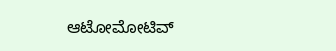ಆಟೋಮೋಟಿವ್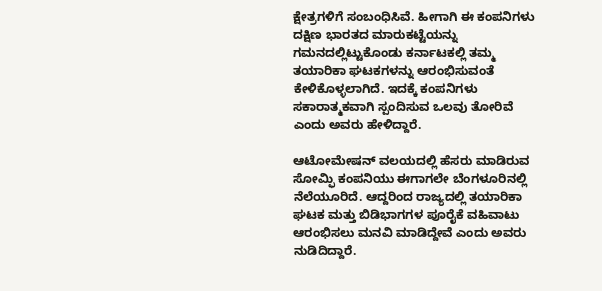ಕ್ಷೇತ್ರಗಳಿಗೆ ಸಂಬಂಧಿಸಿವೆ. ಹೀಗಾಗಿ ಈ ಕಂಪನಿಗಳು ದಕ್ಷಿಣ ಭಾರತದ ಮಾರುಕಟ್ಟೆಯನ್ನು ಗಮನದಲ್ಲಿಟ್ಟುಕೊಂಡು ಕರ್ನಾಟಕಲ್ಲಿ ತಮ್ಮ‌ ತಯಾರಿಕಾ ಘಟಕಗಳನ್ನು ಆರಂಭಿಸುವಂತೆ ಕೇಳಿಕೊಳ್ಳಲಾಗಿದೆ. ಇದಕ್ಕೆ ಕಂಪನಿಗಳು ಸಕಾರಾತ್ಮಕವಾಗಿ ಸ್ಪಂದಿಸುವ ಒಲವು ತೋರಿವೆ ಎಂದು ಅವರು ಹೇಳಿದ್ದಾರೆ.

ಆಟೋಮೇಷನ್ ವಲಯದಲ್ಲಿ ಹೆಸರು ಮಾಡಿರುವ ಸೋಮ್ಫಿ ಕಂಪನಿಯು ಈಗಾಗಲೇ ಬೆಂಗಳೂರಿನಲ್ಲಿ ನೆಲೆಯೂರಿದೆ. ಆದ್ದರಿಂದ ರಾಜ್ಯದಲ್ಲಿ ತಯಾರಿಕಾ ಘಟಕ ಮತ್ತು ಬಿಡಿಭಾಗಗಳ ಪೂರೈಕೆ ವಹಿವಾಟು ಆರಂಭಿಸಲು ಮನವಿ ಮಾಡಿದ್ದೇವೆ ಎಂದು ಅವರು ನುಡಿದಿದ್ದಾರೆ.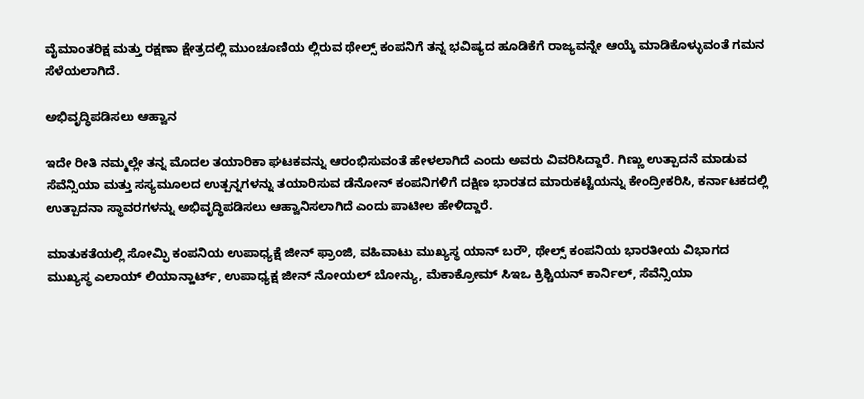ವೈಮಾಂತರಿಕ್ಷ ಮತ್ತು ರಕ್ಷಣಾ ಕ್ಷೇತ್ರದಲ್ಲಿ ಮುಂಚೂಣಿಯ ಲ್ಲಿರುವ ಥೇಲ್ಸ್ ಕಂಪನಿಗೆ ತನ್ನ ಭವಿಷ್ಯದ ಹೂಡಿಕೆಗೆ ರಾಜ್ಯವನ್ನೇ ಆಯ್ಕೆ ಮಾಡಿಕೊಳ್ಳುವಂತೆ ಗಮನ ಸೆಳೆಯಲಾಗಿದೆ.

ಅಭಿವೃದ್ಧಿಪಡಿಸಲು ಆಹ್ವಾನ

ಇದೇ ರೀತಿ ನಮ್ಮಲ್ಲೇ ತನ್ನ‌ ಮೊದಲ ತಯಾರಿಕಾ ಘಟಕವನ್ನು ಆರಂಭಿಸುವಂತೆ ಹೇಳಲಾಗಿದೆ ಎಂದು ಅವರು ವಿವರಿಸಿದ್ದಾರೆ. ಗಿಣ್ಣು ಉತ್ಪಾದನೆ ಮಾಡುವ ಸೆವೆನ್ಸಿಯಾ ಮತ್ತು ಸಸ್ಯಮೂಲದ ಉತ್ಪನ್ನಗಳನ್ನು ತಯಾರಿಸುವ ಡೆನೋನ್ ಕಂಪನಿಗಳಿಗೆ ದಕ್ಷಿಣ ಭಾರತದ ಮಾರುಕಟ್ಟೆಯನ್ನು ಕೇಂದ್ರೀಕರಿಸಿ, ಕರ್ನಾಟಕದಲ್ಲಿ ಉತ್ಪಾದನಾ ಸ್ಥಾವರಗಳನ್ನು ಅಭಿವೃದ್ಧಿಪಡಿಸಲು ಆಹ್ವಾನಿಸಲಾಗಿದೆ ಎಂದು ಪಾಟೀಲ ಹೇಳಿದ್ದಾರೆ.

ಮಾತುಕತೆಯಲ್ಲಿ ಸೋಮ್ಫಿ‌ ಕಂಪನಿಯ ಉಪಾಧ್ಯಕ್ಷೆ ಜೀನ್ ಫ್ರಾಂಜಿ, ವಹಿವಾಟು ಮುಖ್ಯಸ್ಥ ಯಾನ್ ಬರೌ, ಥೇಲ್ಸ್ ಕಂಪನಿಯ ಭಾರತೀಯ ವಿಭಾಗದ ಮುಖ್ಯಸ್ಥ ಎಲಾಯ್ ಲಿಯಾನ್ಹಾರ್ಟ್, ಉಪಾಧ್ಯಕ್ಷ ಜೀನ್ ನೋಯಲ್ ಬೋನ್ಯು, ಮೆಕಾಕ್ರೋಮ್ ಸಿಇಒ ಕ್ರಿಶ್ಚಿಯನ್ ಕಾರ್ನಿಲ್, ಸೆವೆನ್ಸಿಯಾ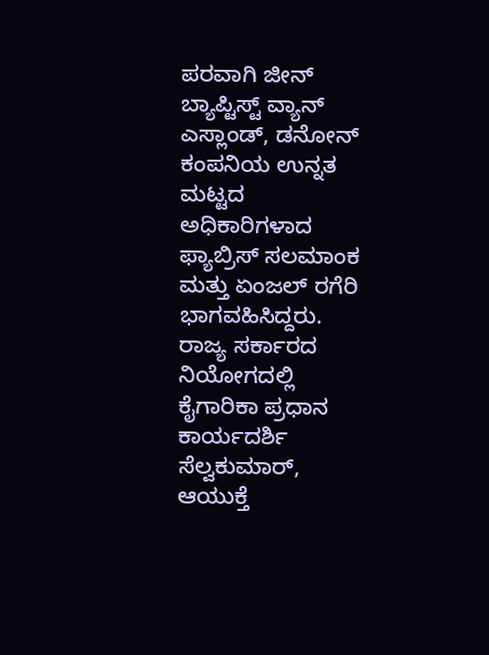ಪರವಾಗಿ ಜೀನ್ ಬ್ಯಾಪ್ಟಿಸ್ಟ್ ವ್ಯಾನ್ ಎಸ್ಲಾಂಡ್, ಡನೋನ್ ಕಂಪನಿಯ ಉನ್ನತ ಮಟ್ಟದ ಅಧಿಕಾರಿಗಳಾದ ಫ್ಯಾಬ್ರಿಸ್ ಸಲಮಾಂಕ ಮತ್ತು ಏಂಜಲ್ ರಗೆರಿ ಭಾಗವಹಿಸಿದ್ದರು. ರಾಜ್ಯ ಸರ್ಕಾರದ ನಿಯೋಗದಲ್ಲಿ ಕೈಗಾರಿಕಾ ಪ್ರಧಾನ ಕಾರ್ಯದರ್ಶಿ ಸೆಲ್ವಕುಮಾರ್, ಆಯುಕ್ತೆ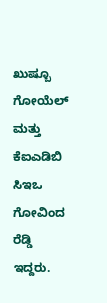ಖುಷ್ಬೂ ಗೋಯೆಲ್ ಮತ್ತು ಕೆಐಎಡಿಬಿ ಸಿಇಒ ಗೋವಿಂದ ರೆಡ್ಡಿ ಇದ್ದರು.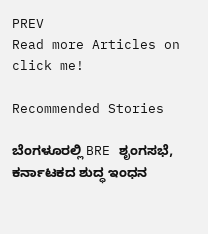PREV
Read more Articles on
click me!

Recommended Stories

ಬೆಂಗಳೂರಲ್ಲಿ BRE ಶೃಂಗಸಭೆ, ಕರ್ನಾಟಕದ ಶುದ್ಧ ಇಂಧನ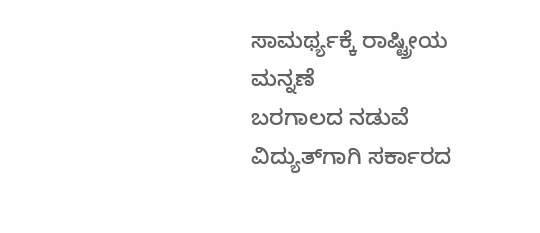ಸಾಮರ್ಥ್ಯಕ್ಕೆ ರಾಷ್ಟ್ರೀಯ ಮನ್ನಣೆ
ಬರಗಾಲದ ನಡುವೆ ವಿದ್ಯುತ್‌ಗಾಗಿ ಸರ್ಕಾರದ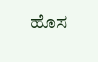ಹೊಸ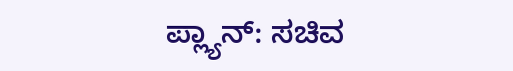ಪ್ಲ್ಯಾನ್: ಸಚಿವ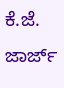ಕೆ.ಜೆ. ಜಾರ್ಜ್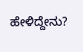ಹೇಳಿದ್ದೇನು?